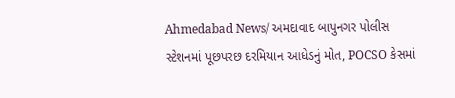Ahmedabad News/ અમદાવાદ બાપુનગર પોલીસ સ્ટેશનમાં પૂછપરછ દરમિયાન આધેડનું મોત, POCSO કેસમાં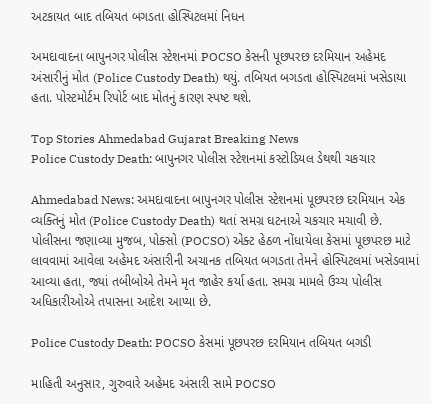અટકાયત બાદ તબિયત બગડતા હોસ્પિટલમાં નિધન

અમદાવાદના બાપુનગર પોલીસ સ્ટેશનમાં POCSO કેસની પૂછપરછ દરમિયાન અહેમદ અંસારીનું મોત (Police Custody Death) થયું. તબિયત બગડતા હોસ્પિટલમાં ખસેડાયા હતા. પોસ્ટમોર્ટમ રિપોર્ટ બાદ મોતનું કારણ સ્પષ્ટ થશે.

Top Stories Ahmedabad Gujarat Breaking News
Police Custody Death: બાપુનગર પોલીસ સ્ટેશનમાં કસ્ટોડિયલ ડેથથી ચકચાર

Ahmedabad News: અમદાવાદના બાપુનગર પોલીસ સ્ટેશનમાં પૂછપરછ દરમિયાન એક વ્યક્તિનું મોત (Police Custody Death) થતાં સમગ્ર ઘટનાએ ચકચાર મચાવી છે. પોલીસના જણાવ્યા મુજબ, પોક્સો (POCSO) એક્ટ હેઠળ નોંધાયેલા કેસમાં પૂછપરછ માટે લાવવામાં આવેલા અહેમદ અંસારીની અચાનક તબિયત બગડતા તેમને હોસ્પિટલમાં ખસેડવામાં આવ્યા હતા, જ્યાં તબીબોએ તેમને મૃત જાહેર કર્યા હતા. સમગ્ર મામલે ઉચ્ચ પોલીસ અધિકારીઓએ તપાસના આદેશ આપ્યા છે.

Police Custody Death: POCSO કેસમાં પૂછપરછ દરમિયાન તબિયત બગડી

માહિતી અનુસાર, ગુરુવારે અહેમદ અંસારી સામે POCSO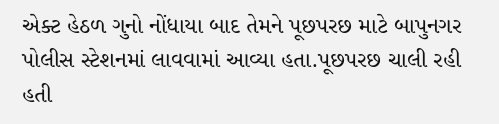એક્ટ હેઠળ ગુનો નોંધાયા બાદ તેમને પૂછપરછ માટે બાપુનગર પોલીસ સ્ટેશનમાં લાવવામાં આવ્યા હતા.પૂછપરછ ચાલી રહી હતી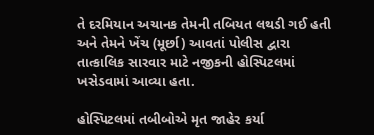તે દરમિયાન અચાનક તેમની તબિયત લથડી ગઈ હતી અને તેમને ખેંચ (મૂર્છા) આવતાં પોલીસ દ્વારા તાત્કાલિક સારવાર માટે નજીકની હોસ્પિટલમાં ખસેડવામાં આવ્યા હતા.

હોસ્પિટલમાં તબીબોએ મૃત જાહેર કર્યા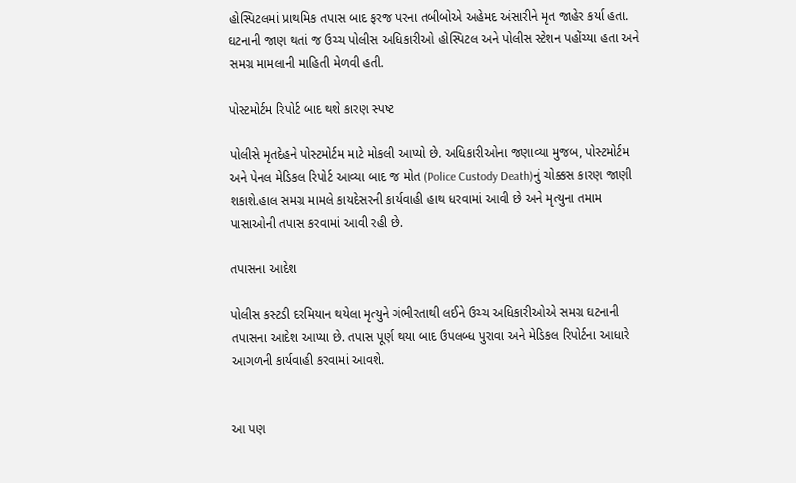હોસ્પિટલમાં પ્રાથમિક તપાસ બાદ ફરજ પરના તબીબોએ અહેમદ અંસારીને મૃત જાહેર કર્યા હતા. ઘટનાની જાણ થતાં જ ઉચ્ચ પોલીસ અધિકારીઓ હોસ્પિટલ અને પોલીસ સ્ટેશન પહોંચ્યા હતા અને સમગ્ર મામલાની માહિતી મેળવી હતી.

પોસ્ટમોર્ટમ રિપોર્ટ બાદ થશે કારણ સ્પષ્ટ

પોલીસે મૃતદેહને પોસ્ટમોર્ટમ માટે મોકલી આપ્યો છે. અધિકારીઓના જણાવ્યા મુજબ, પોસ્ટમોર્ટમ અને પેનલ મેડિકલ રિપોર્ટ આવ્યા બાદ જ મોત (Police Custody Death)નું ચોક્કસ કારણ જાણી શકાશે.હાલ સમગ્ર મામલે કાયદેસરની કાર્યવાહી હાથ ધરવામાં આવી છે અને મૃત્યુના તમામ પાસાઓની તપાસ કરવામાં આવી રહી છે.

તપાસના આદેશ

પોલીસ કસ્ટડી દરમિયાન થયેલા મૃત્યુને ગંભીરતાથી લઈને ઉચ્ચ અધિકારીઓએ સમગ્ર ઘટનાની તપાસના આદેશ આપ્યા છે. તપાસ પૂર્ણ થયા બાદ ઉપલબ્ધ પુરાવા અને મેડિકલ રિપોર્ટના આધારે આગળની કાર્યવાહી કરવામાં આવશે.


આ પણ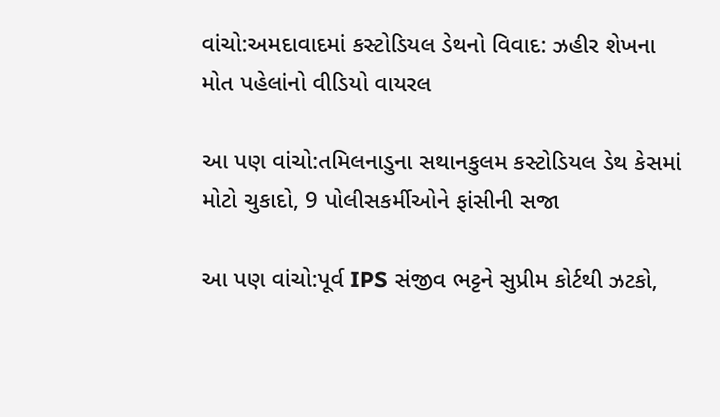વાંચો:અમદાવાદમાં કસ્ટોડિયલ ડેથનો વિવાદ: ઝહીર શેખના મોત પહેલાંનો વીડિયો વાયરલ

આ પણ વાંચો:તમિલનાડુના સથાનકુલમ કસ્ટોડિયલ ડેથ કેસમાં મોટો ચુકાદો, 9 પોલીસકર્મીઓને ફાંસીની સજા

આ પણ વાંચો:પૂર્વ IPS સંજીવ ભટ્ટને સુપ્રીમ કોર્ટથી ઝટકો,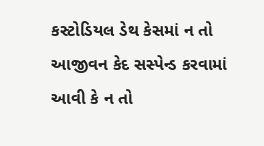કસ્ટોડિયલ ડેથ કેસમાં ન તો આજીવન કેદ સસ્પેન્ડ કરવામાં આવી કે ન તો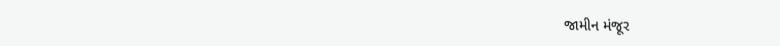જામીન મંજૂર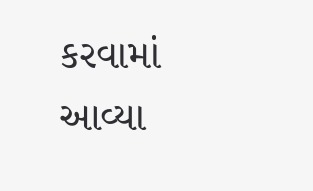કરવામાં આવ્યા